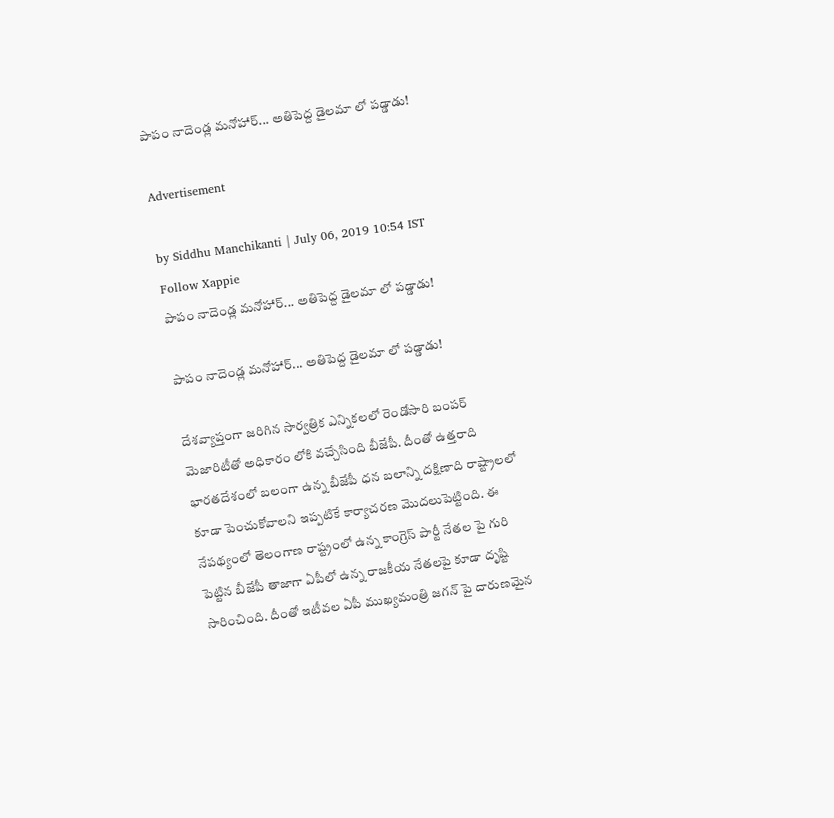పాపం నాదెండ్ల మనోహార్... అతిపెద్ద డైలమా లో పడ్డాడు!

Advertisement

by Siddhu Manchikanti | July 06, 2019 10:54 IST
Follow Xappie
పాపం నాదెండ్ల మనోహార్... అతిపెద్ద డైలమా లో పడ్డాడు!

పాపం నాదెండ్ల మనోహార్... అతిపెద్ద డైలమా లో పడ్డాడు!

దేశవ్యాప్తంగా జరిగిన సార్వత్రిక ఎన్నికలలో రెండోసారి బంపర్ మెజారిటీతో అధికారం లోకి వచ్చేసింది బీజేపీ. దీంతో ఉత్తరాది భారతదేశంలో బలంగా ఉన్న బీజేపీ ధన బలాన్ని దక్షిణాది రాష్ట్రాలలో కూడా పెంచుకోవాలని ఇప్పటికే కార్యాచరణ మొదలుపెట్టింది. ఈ నేపథ్యంలో తెలంగాణ రాష్ట్రంలో ఉన్న కాంగ్రెస్ పార్టీ నేతల పై గురి పెట్టిన బీజేపీ తాజాగా ఏపీలో ఉన్న రాజకీయ నేతలపై కూడా దృష్టి సారించింది. దీంతో ఇటీవల ఏపీ ముఖ్యమంత్రి జగన్ పై దారుణమైన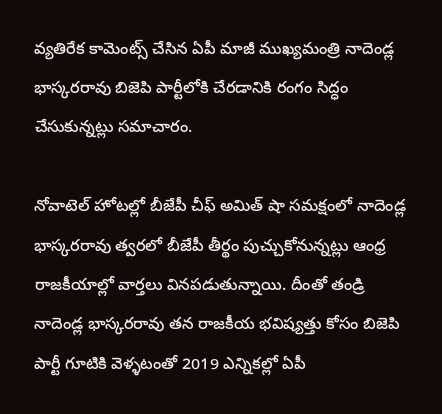వ్యతిరేక కామెంట్స్ చేసిన ఏపీ మాజీ ముఖ్యమంత్రి నాదెండ్ల భాస్కరరావు బిజెపి పార్టీలోకి చేరడానికి రంగం సిద్ధం చేసుకున్నట్లు సమాచారం.

నోవాటెల్ హోటల్లో బీజేపీ చీఫ్ అమిత్ షా సమక్షంలో నాదెండ్ల భాస్కరరావు త్వరలో బీజేపీ తీర్థం పుచ్చుకోనున్నట్లు ఆంధ్ర రాజకీయాల్లో వార్తలు వినపడుతున్నాయి. దీంతో తండ్రి నాదెండ్ల భాస్కరరావు తన రాజకీయ భవిష్యత్తు కోసం బిజెపి పార్టీ గూటికి వెళ్ళటంతో 2019 ఎన్నికల్లో ఏపీ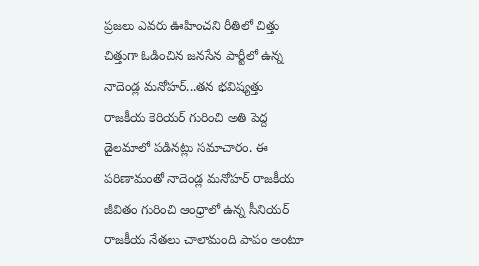ప్రజలు ఎవరు ఊహించని రీతిలో చిత్తు చిత్తుగా ఓడించిన జనసేన పార్టీలో ఉన్న నాదెండ్ల మనోహర్...తన భవిష్యత్తు రాజకీయ కెరియర్ గురించి అతి పెద్ద డైలమాలో పడినట్లు సమాచారం. ఈ పరిణామంతో నాదెండ్ల మనోహర్ రాజకీయ జీవితం గురించి ఆంధ్రాలో ఉన్న సీనియర్ రాజకీయ నేతలు చాలామంది పాపం అంటూ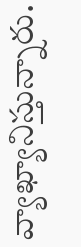వ్యాఖ్యానిస్తున్నారు.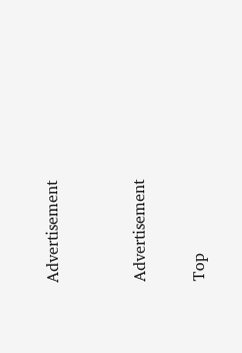Advertisement


Advertisement

Top